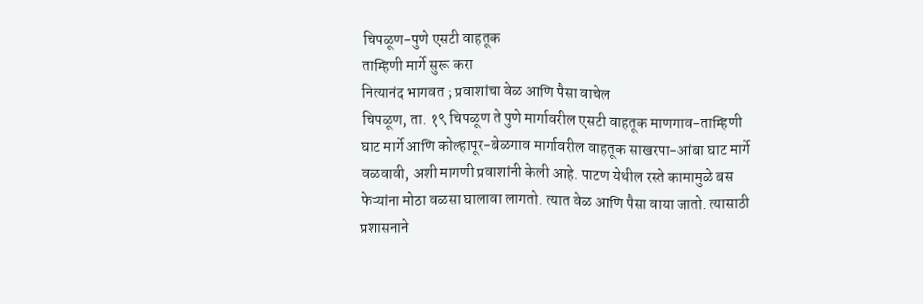चिपळूण-पुणे एसटी वाहतूक
ताम्हिणी मार्गे सुरू करा
नित्यानंद भागवत ; प्रवाशांचा वेळ आणि पैसा वाचेल
चिपळूण, ता. १९ चिपळूण ते पुणे मार्गावरील एसटी वाहतूक माणगाव-ताम्हिणी घाट मार्गे आणि कोल्हापूर-बेळगाव मार्गावरील वाहतूक साखरपा-आंबा घाट मार्गे वळवावी, अशी मागणी प्रवाशांनी केली आहे. पाटण येथील रस्ते कामामुळे बस फेऱ्यांना मोठा वळसा घालावा लागतो. त्यात वेळ आणि पैसा वाया जातो. त्यासाठी प्रशासनाने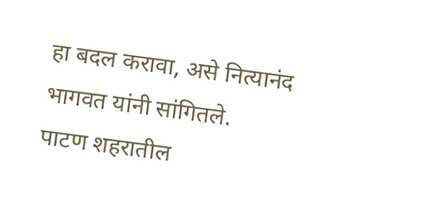हा बदल करावा, असे नित्यानंद भागवत यांनी सांगितले.
पाटण शहरातील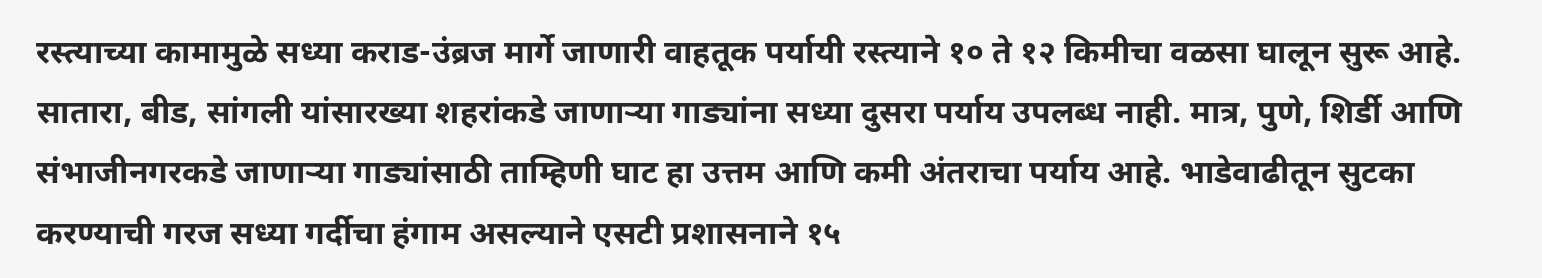रस्त्याच्या कामामुळे सध्या कराड-उंब्रज मार्गे जाणारी वाहतूक पर्यायी रस्त्याने १० ते १२ किमीचा वळसा घालून सुरू आहे. सातारा, बीड, सांगली यांसारख्या शहरांकडे जाणाऱ्या गाड्यांना सध्या दुसरा पर्याय उपलब्ध नाही. मात्र, पुणे, शिर्डी आणि संभाजीनगरकडे जाणाऱ्या गाड्यांसाठी ताम्हिणी घाट हा उत्तम आणि कमी अंतराचा पर्याय आहे. भाडेवाढीतून सुटका करण्याची गरज सध्या गर्दीचा हंगाम असल्याने एसटी प्रशासनाने १५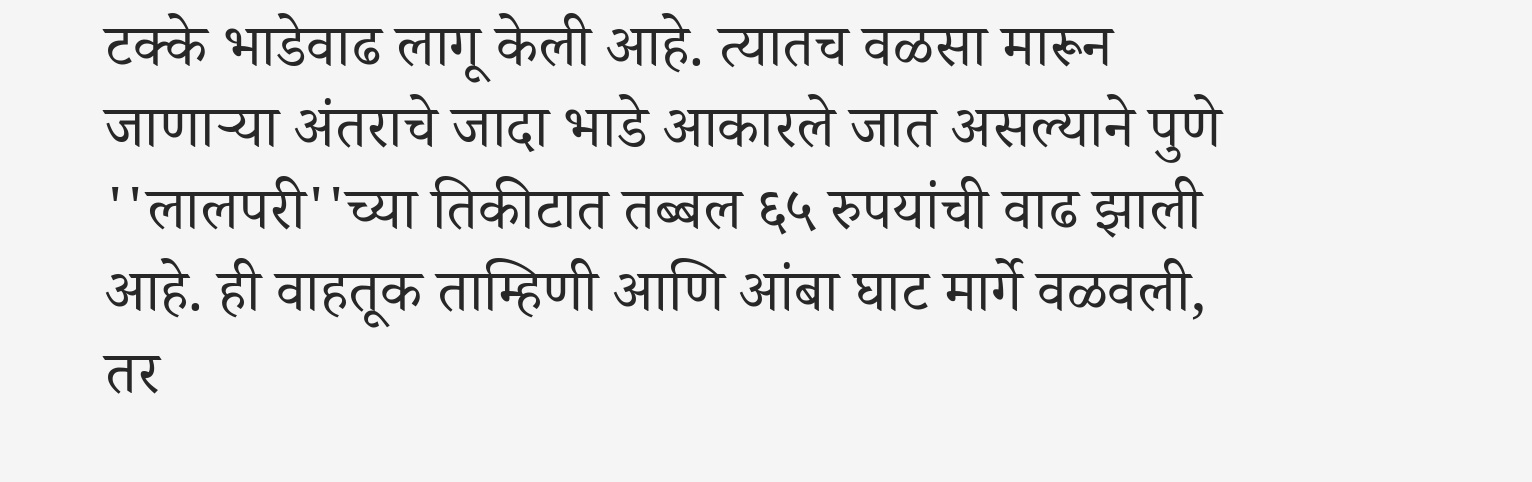टक्के भाडेवाढ लागू केली आहे. त्यातच वळसा मारून जाणाऱ्या अंतराचे जादा भाडे आकारले जात असल्याने पुणे ''लालपरी''च्या तिकीटात तब्बल ६५ रुपयांची वाढ झाली आहे. ही वाहतूक ताम्हिणी आणि आंबा घाट मार्गे वळवली, तर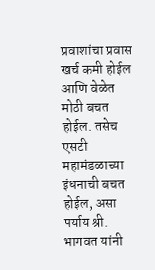प्रवाशांचा प्रवास खर्च कमी होईल आणि वेळेत मोठी बचत होईल. तसेच एसटी महामंडळाच्या इंधनाची बचत होईल, असा पर्याय श्री. भागवत यांनी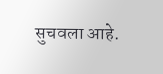सुचवला आहे.